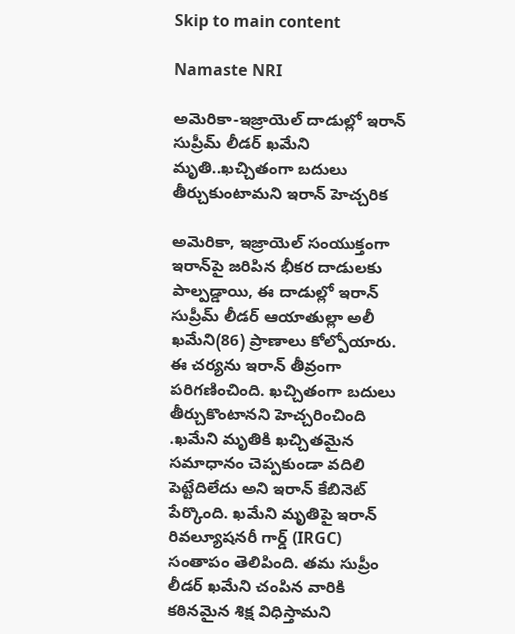Skip to main content

Namaste NRI

అమెరికా-ఇజ్రాయెల్‌ దాడుల్లో ఇరాన్ సుప్రీమ్ లీడర్ ఖమేని మృతి..ఖచ్చితంగా బదులు తీర్చుకుంటామని ఇరాన్ హెచ్చరిక

అమెరికా, ఇజ్రాయెల్‌ సంయుక్తంగా ఇరాన్‌పై జరిపిన భీకర దాడులకు పాల్పడ్డాయి, ఈ దాడుల్లో ఇరాన్ సుప్రీమ్ లీడర్ ఆయాతుల్లా అలీ ఖమేని(86) ప్రాణాలు కోల్పోయారు. ఈ చర్యను ఇరాన్ తీవ్రంగా పరిగణించింది. ఖచ్చితంగా బదులు తీర్చుకొంటానని హెచ్చరించింది .ఖమేని మృతికి ఖచ్చితమైన సమాధానం చెప్పకుండా వదిలి పెట్టేదిలేదు అని ఇరాన్ కేబినెట్ పేర్కొంది. ఖమేని మృతిపై ఇరాన్ రివల్యూషనరీ గార్డ్ (IRGC) సంతాపం తెలిపింది. తమ సుప్రీం లీడర్ ఖమేని చంపిన వారికి కఠినమైన శిక్ష విధిస్తామని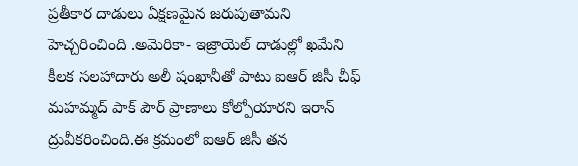ప్రతీకార దాడులు ఏక్షణమైన జరుపుతామని హెచ్చరించింది .అమెరికా- ఇజ్రాయెల్‌ దాడుల్లో ఖమేని కీలక సలహాదారు అలీ షంఖానీతో పాటు ఐఆర్ జిసీ చీఫ్ మహమ్మద్ పాక్ పౌర్ ప్రాణాలు కోల్పోయారని ఇరాన్ ద్రువీకరించింది.ఈ క్రమంలో ఐఆర్ జిసీ తన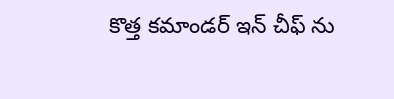కొత్త కమాండర్ ఇన్ చీఫ్ ను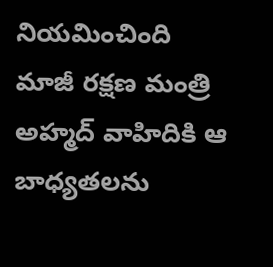నియమించింది మాజీ రక్షణ మంత్రి అహ్మద్ వాహిదికి ఆ బాధ్యతలను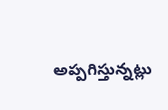అప్పగిస్తున్నట్లు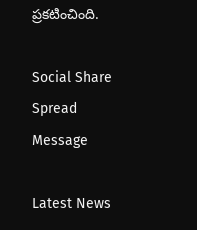ప్రకటించింది.

Social Share Spread Message

Latest News